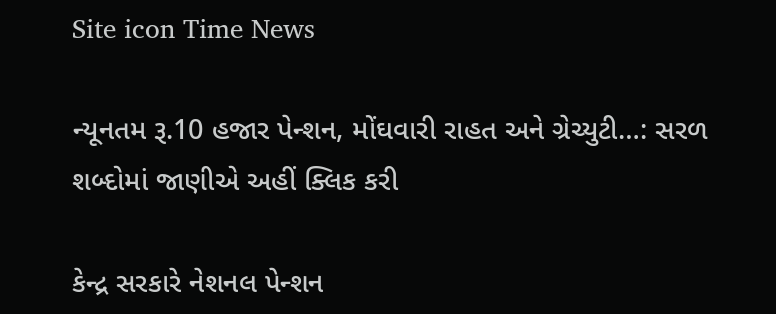Site icon Time News

ન્યૂનતમ રૂ.10 હજાર પેન્શન, મોંઘવારી રાહત અને ગ્રેચ્યુટી…: સરળ શબ્દોમાં જાણીએ અહીં ક્લિક કરી

કેન્દ્ર સરકારે નેશનલ પેન્શન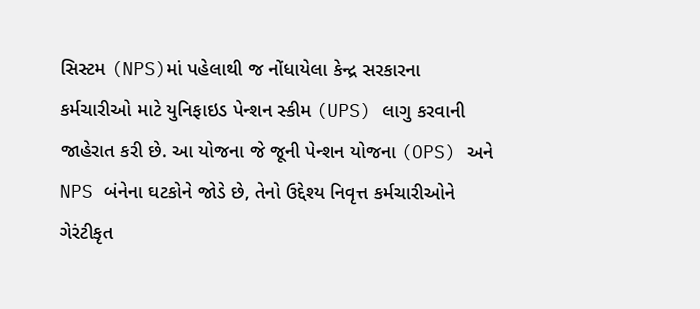સિસ્ટમ (NPS)માં પહેલાથી જ નોંધાયેલા કેન્દ્ર સરકારના કર્મચારીઓ માટે યુનિફાઇડ પેન્શન સ્કીમ (UPS) લાગુ કરવાની જાહેરાત કરી છે. આ યોજના જે જૂની પેન્શન યોજના (OPS) અને NPS બંનેના ઘટકોને જોડે છે, તેનો ઉદ્દેશ્ય નિવૃત્ત કર્મચારીઓને ગેરંટીકૃત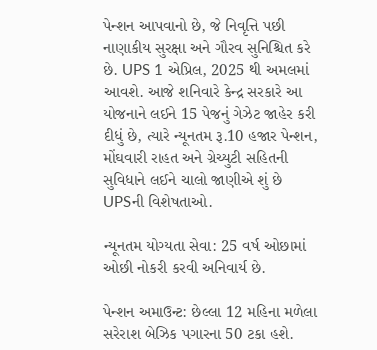પેન્શન આપવાનો છે, જે નિવૃત્તિ પછી નાણાકીય સુરક્ષા અને ગૌરવ સુનિશ્ચિત કરે છે. UPS 1 એપ્રિલ, 2025 થી અમલમાં આવશે. આજે શનિવારે કેન્દ્ર સરકારે આ યોજનાને લઈને 15 પેજનું ગેઝેટ જાહેર કરી દીધું છે, ત્યારે ન્યૂનતમ રૂ.10 હજાર પેન્શન, મોંઘવારી રાહત અને ગ્રેચ્યુટી સહિતની સુવિધાને લઈને ચાલો જાણીએ શું છે UPSની વિશેષતાઓ.

ન્યૂનતમ યોગ્યતા સેવા: 25 વર્ષ ઓછામાં ઓછી નોકરી કરવી અનિવાર્ય છે.

પેન્શન અમાઉન્ટ: છેલ્લા 12 મહિના મળેલા સરેરાશ બેઝિક પગારના 50 ટકા હશે.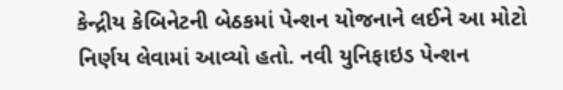કેન્દ્રીય કેબિનેટની બેઠકમાં પેન્શન યોજનાને લઈને આ મોટો નિર્ણય લેવામાં આવ્યો હતો. નવી યુનિફાઇડ પેન્શન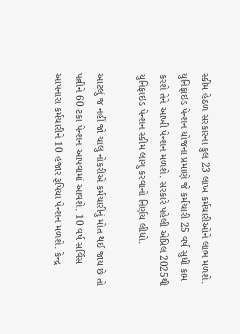સ્કીમ હેઠળ સરકારના કુલ 23 લાખ કર્મચારીઓને લાભ મળશે. યુનિફાઇડ પેન્શન યોજના પ્રમાણે જે કર્મચારી 25 વર્ષ સુધી કામ કરશે તેને આખી પેન્શન મળશે. સરકારે પહેલી એપ્રિલ 2025થી યુનિફાઇડ પેન્શન સ્કીમ લાગુ કરવાનો નિર્ણય લીધો.

આટલું જ નહીં જો ચાલુ નોકરીએ કર્મચારીનું મોત થઈ જાય છે તો પત્નીને 60 ટકા પેન્શન આપવામાં આવશે. 10 વર્ષ સર્વિસ આપનારા કર્મચારીને 10 હજાર રૂપિયા પેન્શન મળશે. કેન્દ્ર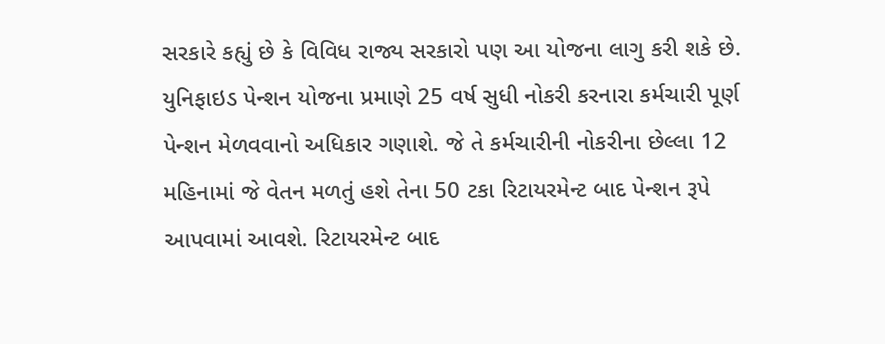સરકારે કહ્યું છે કે વિવિધ રાજ્ય સરકારો પણ આ યોજના લાગુ કરી શકે છે. યુનિફાઇડ પેન્શન યોજના પ્રમાણે 25 વર્ષ સુધી નોકરી કરનારા કર્મચારી પૂર્ણ પેન્શન મેળવવાનો અધિકાર ગણાશે. જે તે કર્મચારીની નોકરીના છેલ્લા 12 મહિનામાં જે વેતન મળતું હશે તેના 50 ટકા રિટાયરમેન્ટ બાદ પેન્શન રૂપે આપવામાં આવશે. રિટાયરમેન્ટ બાદ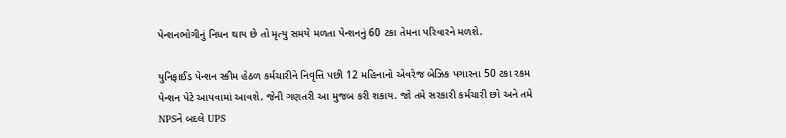પેન્શનભોગીનું નિધન થાય છે તો મૃત્યુ સમયે મળતા પેન્શનનું 60 ટકા તેમના પરિવારને મળશે.

યુનિફાઈડ પેન્શન સ્કીમ હેઠળ કર્મચારીને નિવૃત્તિ પછી 12 મહિનાનો એવરેજ બેઝિક પગારના 50 ટકા રકમ પેન્શન પેટે આપવામાં આવશે. જેની ગણતરી આ મુજબ કરી શકાય. જો તમે સરકારી કર્મચારી છો અને તમે NPSને બદલે UPS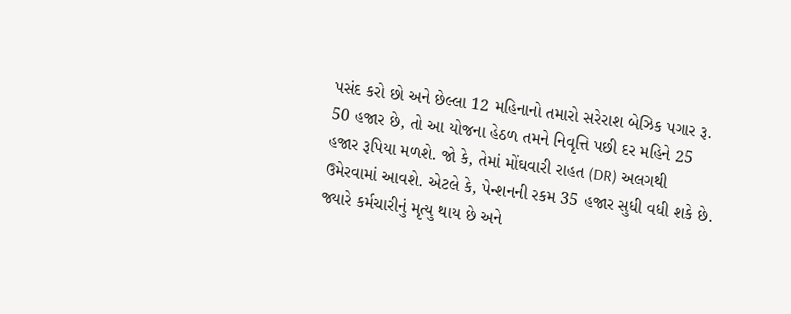પસંદ કરો છો અને છેલ્લા 12 મહિનાનો તમારો સરેરાશ બેઝિક પગાર રૂ. 50 હજાર છે, તો આ યોજના હેઠળ તમને નિવૃત્તિ પછી દર મહિને 25 હજાર રૂપિયા મળશે. જો કે, તેમાં મોંઘવારી રાહત (DR) અલગથી ઉમેરવામાં આવશે. એટલે કે, પેન્શનની રકમ 35 હજાર સુધી વધી શકે છે. જ્યારે કર્મચારીનું મૃત્યુ થાય છે અને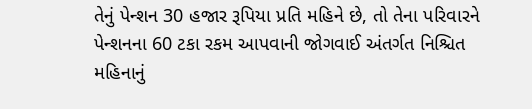તેનું પેન્શન 30 હજાર રૂપિયા પ્રતિ મહિને છે, તો તેના પરિવારને પેન્શનના 60 ટકા રકમ આપવાની જોગવાઈ અંતર્ગત નિશ્ચિત મહિનાનું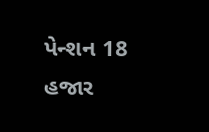પેન્શન 18 હજાર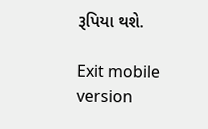રૂપિયા થશે.

Exit mobile version